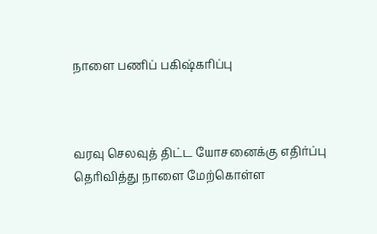நாளை பணிப் பகிஷ்கரிப்பு



வரவு செலவுத் திட்ட யோசனைக்கு எதிர்ப்பு தெரிவித்து நாளை மேற்கொள்ள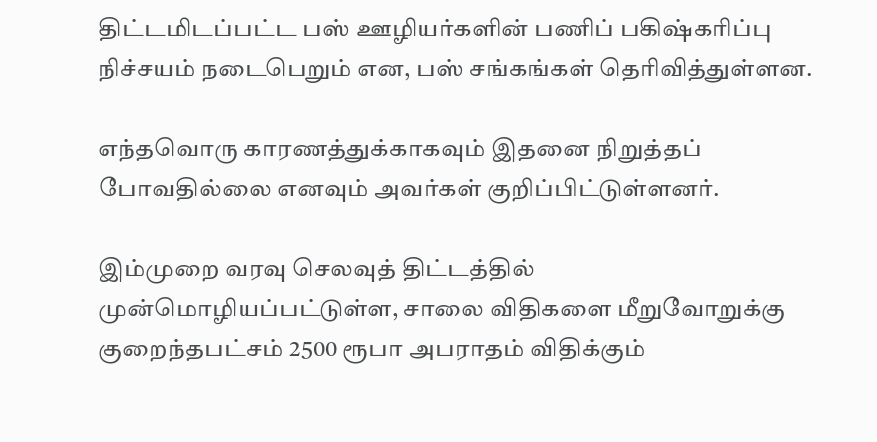திட்டமிடப்பட்ட பஸ் ஊழியர்களின் பணிப் பகிஷ்கரிப்பு நிச்சயம் நடைபெறும் என, பஸ் சங்கங்கள் தெரிவித்துள்ளன.

எந்தவொரு காரணத்துக்காகவும் இதனை நிறுத்தப் போவதில்லை எனவும் அவர்கள் குறிப்பிட்டுள்ளனர்.

இம்முறை வரவு செலவுத் திட்டத்தில் முன்மொழியப்பட்டுள்ள, சாலை விதிகளை மீறுவோறுக்கு குறைந்தபட்சம் 2500 ரூபா அபராதம் விதிக்கும்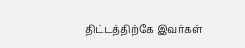திட்டத்திற்கே இவர்கள்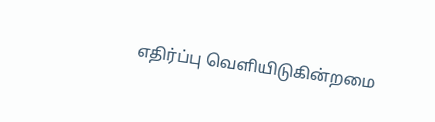எதிர்ப்பு வௌியிடுகின்றமை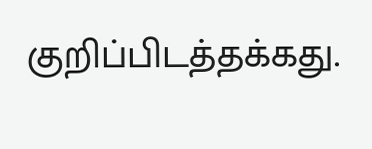குறிப்பிடத்தக்கது.